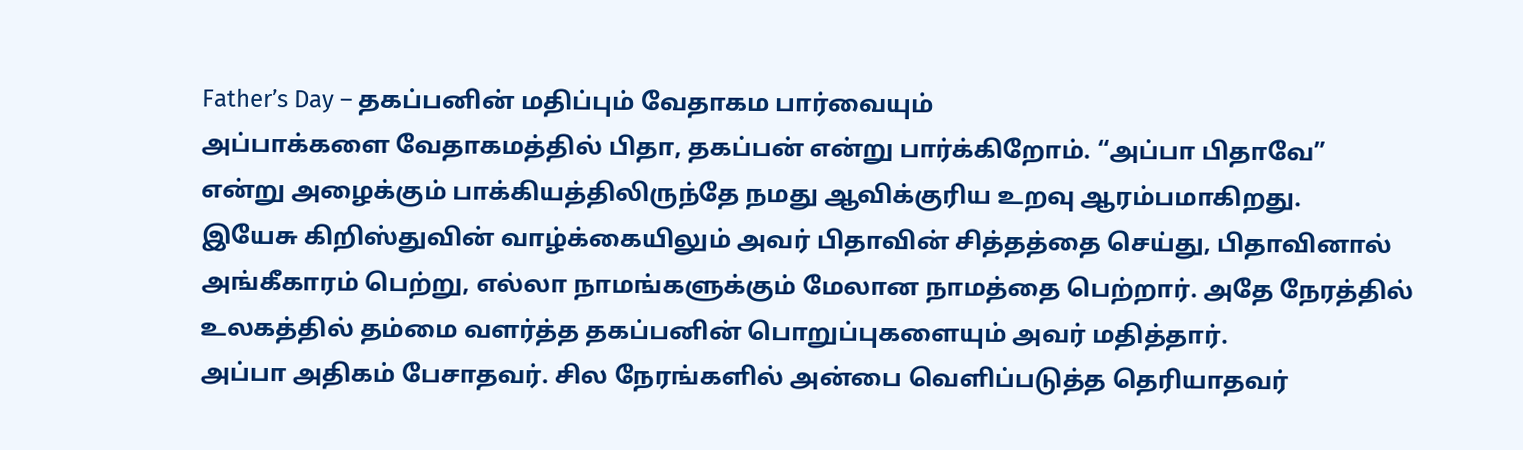Father’s Day – தகப்பனின் மதிப்பும் வேதாகம பார்வையும்
அப்பாக்களை வேதாகமத்தில் பிதா, தகப்பன் என்று பார்க்கிறோம். “அப்பா பிதாவே” என்று அழைக்கும் பாக்கியத்திலிருந்தே நமது ஆவிக்குரிய உறவு ஆரம்பமாகிறது.
இயேசு கிறிஸ்துவின் வாழ்க்கையிலும் அவர் பிதாவின் சித்தத்தை செய்து, பிதாவினால் அங்கீகாரம் பெற்று, எல்லா நாமங்களுக்கும் மேலான நாமத்தை பெற்றார். அதே நேரத்தில் உலகத்தில் தம்மை வளர்த்த தகப்பனின் பொறுப்புகளையும் அவர் மதித்தார்.
அப்பா அதிகம் பேசாதவர். சில நேரங்களில் அன்பை வெளிப்படுத்த தெரியாதவர்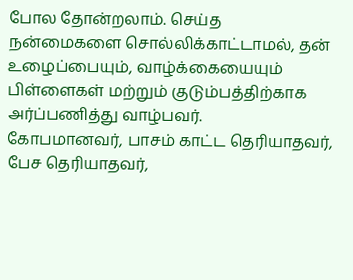போல தோன்றலாம். செய்த நன்மைகளை சொல்லிக்காட்டாமல், தன் உழைப்பையும், வாழ்க்கையையும் பிள்ளைகள் மற்றும் குடும்பத்திற்காக அர்ப்பணித்து வாழ்பவர்.
கோபமானவர், பாசம் காட்ட தெரியாதவர், பேச தெரியாதவர்,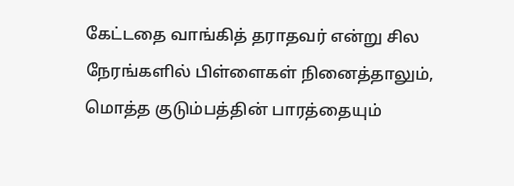கேட்டதை வாங்கித் தராதவர் என்று சில நேரங்களில் பிள்ளைகள் நினைத்தாலும், மொத்த குடும்பத்தின் பாரத்தையும்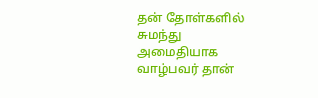தன் தோள்களில் சுமந்து அமைதியாக வாழ்பவர் தான்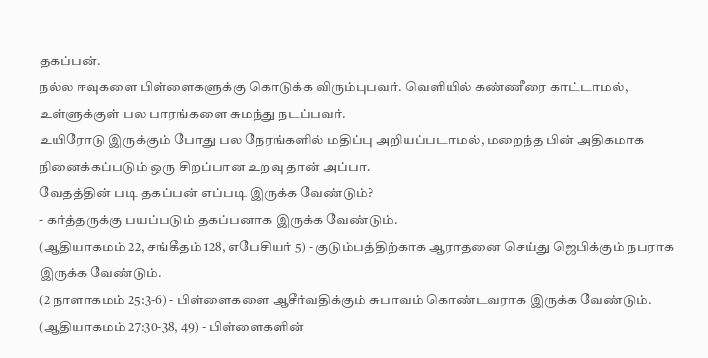தகப்பன்.
நல்ல ஈவுகளை பிள்ளைகளுக்கு கொடுக்க விரும்புபவர். வெளியில் கண்ணீரை காட்டாமல், உள்ளுக்குள் பல பாரங்களை சுமந்து நடப்பவர்.
உயிரோடு இருக்கும் போது பல நேரங்களில் மதிப்பு அறியப்படாமல், மறைந்த பின் அதிகமாக நினைக்கப்படும் ஒரு சிறப்பான உறவு தான் அப்பா.
வேதத்தின் படி தகப்பன் எப்படி இருக்க வேண்டும்?
- கர்த்தருக்கு பயப்படும் தகப்பனாக இருக்க வேண்டும்.
(ஆதியாகமம் 22, சங்கீதம் 128, எபேசியர் 5) - குடும்பத்திற்காக ஆராதனை செய்து ஜெபிக்கும் நபராக இருக்க வேண்டும்.
(2 நாளாகமம் 25:3-6) - பிள்ளைகளை ஆசீர்வதிக்கும் சுபாவம் கொண்டவராக இருக்க வேண்டும்.
(ஆதியாகமம் 27:30-38, 49) - பிள்ளைகளின்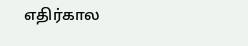எதிர்கால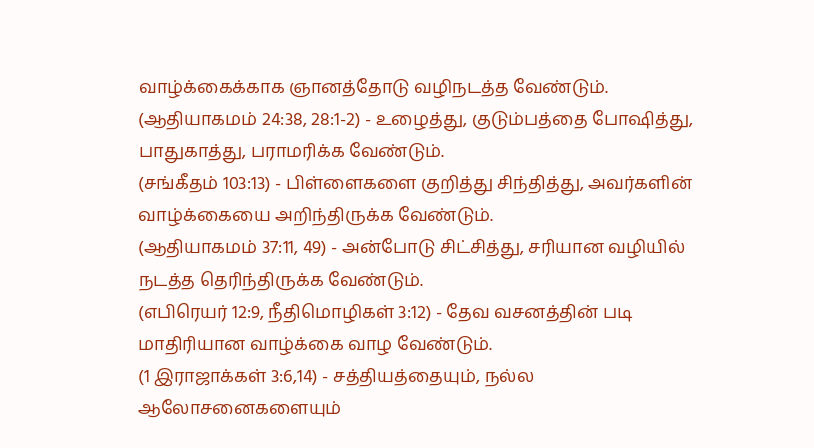வாழ்க்கைக்காக ஞானத்தோடு வழிநடத்த வேண்டும்.
(ஆதியாகமம் 24:38, 28:1-2) - உழைத்து, குடும்பத்தை போஷித்து, பாதுகாத்து, பராமரிக்க வேண்டும்.
(சங்கீதம் 103:13) - பிள்ளைகளை குறித்து சிந்தித்து, அவர்களின் வாழ்க்கையை அறிந்திருக்க வேண்டும்.
(ஆதியாகமம் 37:11, 49) - அன்போடு சிட்சித்து, சரியான வழியில் நடத்த தெரிந்திருக்க வேண்டும்.
(எபிரெயர் 12:9, நீதிமொழிகள் 3:12) - தேவ வசனத்தின் படி மாதிரியான வாழ்க்கை வாழ வேண்டும்.
(1 இராஜாக்கள் 3:6,14) - சத்தியத்தையும், நல்ல ஆலோசனைகளையும்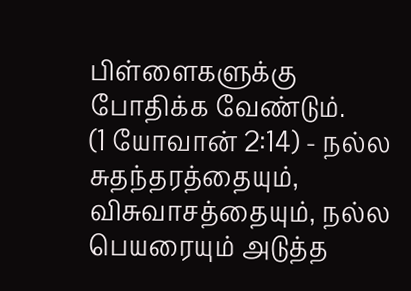பிள்ளைகளுக்கு போதிக்க வேண்டும்.
(1 யோவான் 2:14) - நல்ல சுதந்தரத்தையும், விசுவாசத்தையும், நல்ல பெயரையும் அடுத்த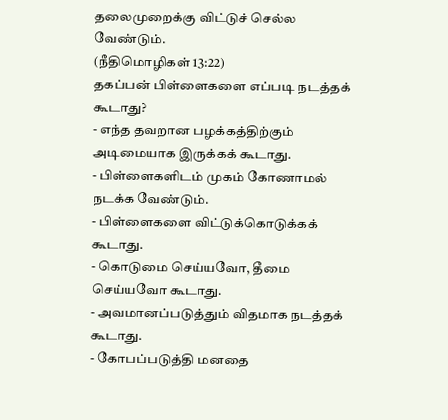தலைமுறைக்கு விட்டுச் செல்ல வேண்டும்.
(நீதிமொழிகள் 13:22)
தகப்பன் பிள்ளைகளை எப்படி நடத்தக் கூடாது?
- எந்த தவறான பழக்கத்திற்கும் அடிமையாக இருக்கக் கூடாது.
- பிள்ளைகளிடம் முகம் கோணாமல் நடக்க வேண்டும்.
- பிள்ளைகளை விட்டுக்கொடுக்கக் கூடாது.
- கொடுமை செய்யவோ, தீமை செய்யவோ கூடாது.
- அவமானப்படுத்தும் விதமாக நடத்தக் கூடாது.
- கோபப்படுத்தி மனதை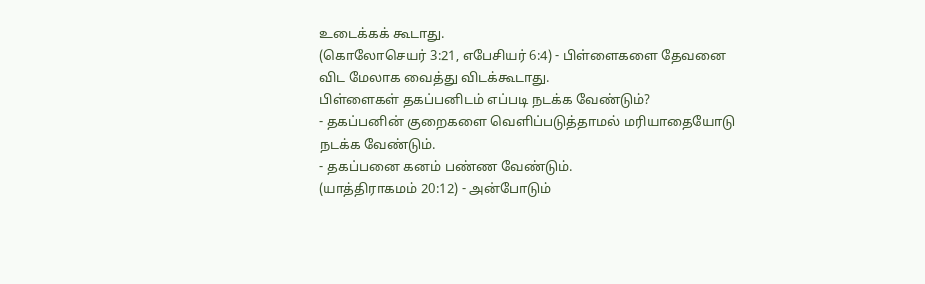உடைக்கக் கூடாது.
(கொலோசெயர் 3:21, எபேசியர் 6:4) - பிள்ளைகளை தேவனை விட மேலாக வைத்து விடக்கூடாது.
பிள்ளைகள் தகப்பனிடம் எப்படி நடக்க வேண்டும்?
- தகப்பனின் குறைகளை வெளிப்படுத்தாமல் மரியாதையோடு நடக்க வேண்டும்.
- தகப்பனை கனம் பண்ண வேண்டும்.
(யாத்திராகமம் 20:12) - அன்போடும்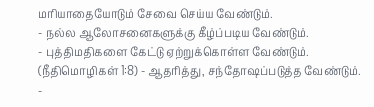மரியாதையோடும் சேவை செய்ய வேண்டும்.
- நல்ல ஆலோசனைகளுக்கு கீழ்ப்படிய வேண்டும்.
- புத்திமதிகளை கேட்டு ஏற்றுக்கொள்ள வேண்டும்.
(நீதிமொழிகள் 1:8) - ஆதரித்து, சந்தோஷப்படுத்த வேண்டும்.
-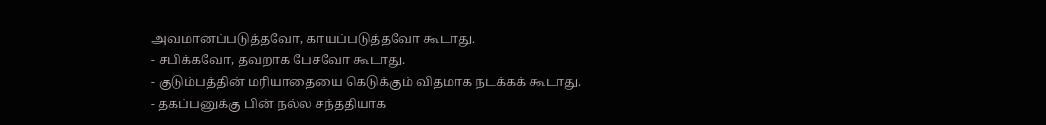அவமானப்படுத்தவோ, காயப்படுத்தவோ கூடாது.
- சபிக்கவோ, தவறாக பேசவோ கூடாது.
- குடும்பத்தின் மரியாதையை கெடுக்கும் விதமாக நடக்கக் கூடாது.
- தகப்பனுக்கு பின் நல்ல சந்ததியாக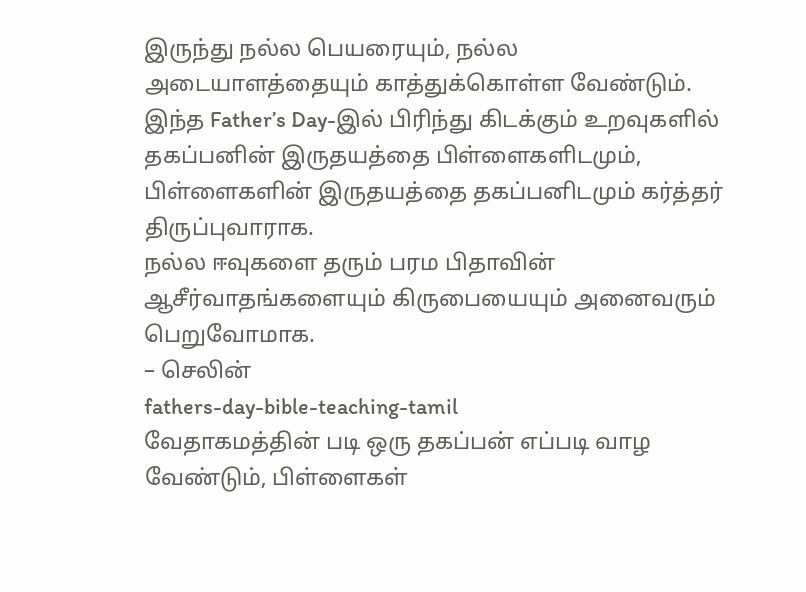இருந்து நல்ல பெயரையும், நல்ல அடையாளத்தையும் காத்துக்கொள்ள வேண்டும்.
இந்த Father’s Day-இல் பிரிந்து கிடக்கும் உறவுகளில் தகப்பனின் இருதயத்தை பிள்ளைகளிடமும், பிள்ளைகளின் இருதயத்தை தகப்பனிடமும் கர்த்தர் திருப்புவாராக.
நல்ல ஈவுகளை தரும் பரம பிதாவின் ஆசீர்வாதங்களையும் கிருபையையும் அனைவரும் பெறுவோமாக.
– செலின்
fathers-day-bible-teaching-tamil
வேதாகமத்தின் படி ஒரு தகப்பன் எப்படி வாழ வேண்டும், பிள்ளைகள்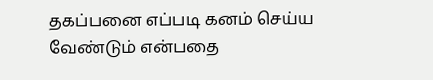தகப்பனை எப்படி கனம் செய்ய வேண்டும் என்பதை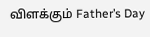விளக்கும் Father’s Day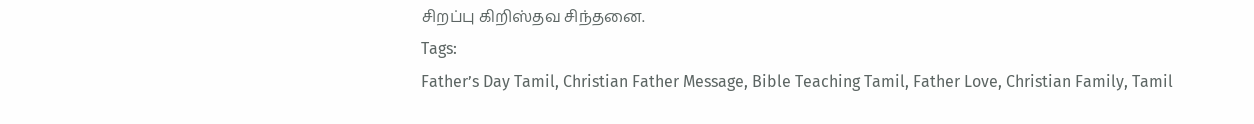சிறப்பு கிறிஸ்தவ சிந்தனை.
Tags:
Father’s Day Tamil, Christian Father Message, Bible Teaching Tamil, Father Love, Christian Family, Tamil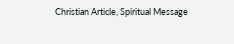Christian Article, Spiritual Message